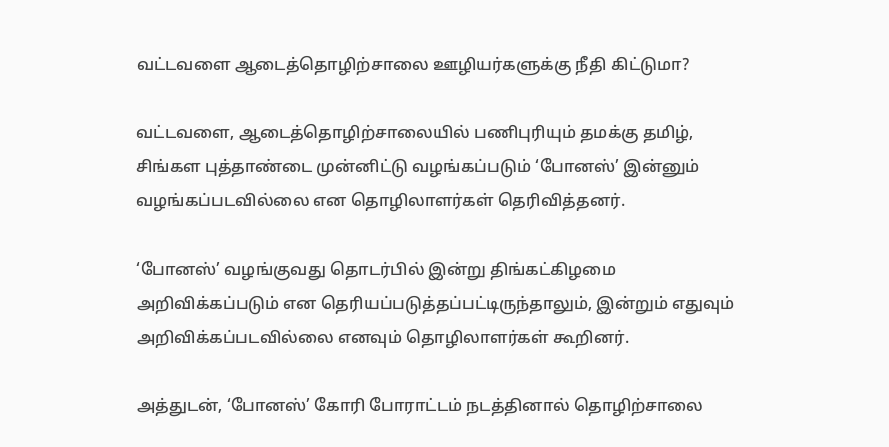வட்டவளை ஆடைத்தொழிற்சாலை ஊழியர்களுக்கு நீதி கிட்டுமா?

வட்டவளை, ஆடைத்தொழிற்சாலையில் பணிபுரியும் தமக்கு தமிழ், சிங்கள புத்தாண்டை முன்னிட்டு வழங்கப்படும் ‘போனஸ்’ இன்னும் வழங்கப்படவில்லை என தொழிலாளர்கள் தெரிவித்தனர்.

‘போனஸ்’ வழங்குவது தொடர்பில் இன்று திங்கட்கிழமை அறிவிக்கப்படும் என தெரியப்படுத்தப்பட்டிருந்தாலும், இன்றும் எதுவும் அறிவிக்கப்படவில்லை எனவும் தொழிலாளர்கள் கூறினர்.

அத்துடன், ‘போனஸ்’ கோரி போராட்டம் நடத்தினால் தொழிற்சாலை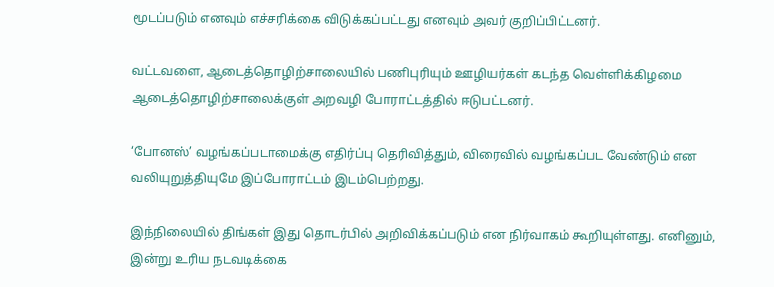மூடப்படும் எனவும் எச்சரிக்கை விடுக்கப்பட்டது எனவும் அவர் குறிப்பிட்டனர்.

வட்டவளை, ஆடைத்தொழிற்சாலையில் பணிபுரியும் ஊழியர்கள் கடந்த வெள்ளிக்கிழமை ஆடைத்தொழிற்சாலைக்குள் அறவழி போராட்டத்தில் ஈடுபட்டனர்.

‘போனஸ்’ வழங்கப்படாமைக்கு எதிர்ப்பு தெரிவித்தும், விரைவில் வழங்கப்பட வேண்டும் என வலியுறுத்தியுமே இப்போராட்டம் இடம்பெற்றது.

இந்நிலையில் திங்கள் இது தொடர்பில் அறிவிக்கப்படும் என நிர்வாகம் கூறியுள்ளது. எனினும், இன்று உரிய நடவடிக்கை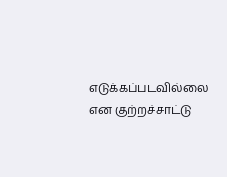எடுக்கப்படவில்லை என குற்றச்சாட்டு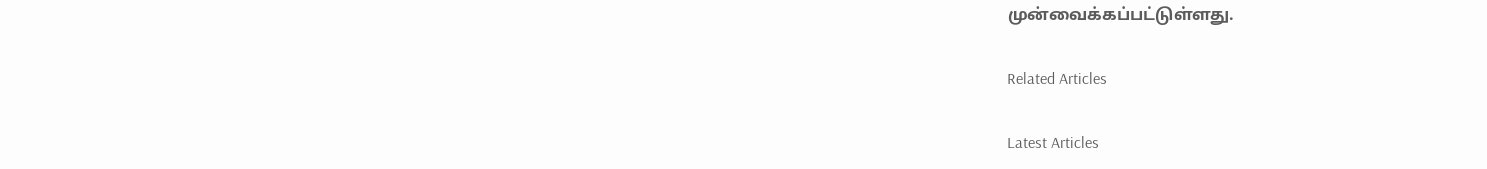முன்வைக்கப்பட்டுள்ளது.

Related Articles

Latest Articles